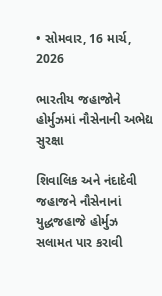• સોમવાર, 16 માર્ચ, 2026

ભારતીય જહાજોને હોર્મુઝમાં નૌસેનાની અભેદ્ય સુરક્ષા

શિવાલિક અને નંદાદેવી જહાજને નૌસેનાનાં યુદ્ધજહાજે હોર્મુઝ સલામત પાર કરાવી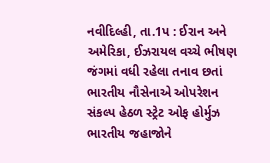નવીદિલ્હી, તા.1પ : ઈરાન અને અમેરિકા, ઈઝરાયલ વચ્ચે ભીષણ જંગમાં વધી રહેલા તનાવ છતાં ભારતીય નૌસેનાએ ઓપરેશન સંકલ્પ હેઠળ સ્ટ્રેટ ઓફ હોર્મુઝ ભારતીય જહાજોને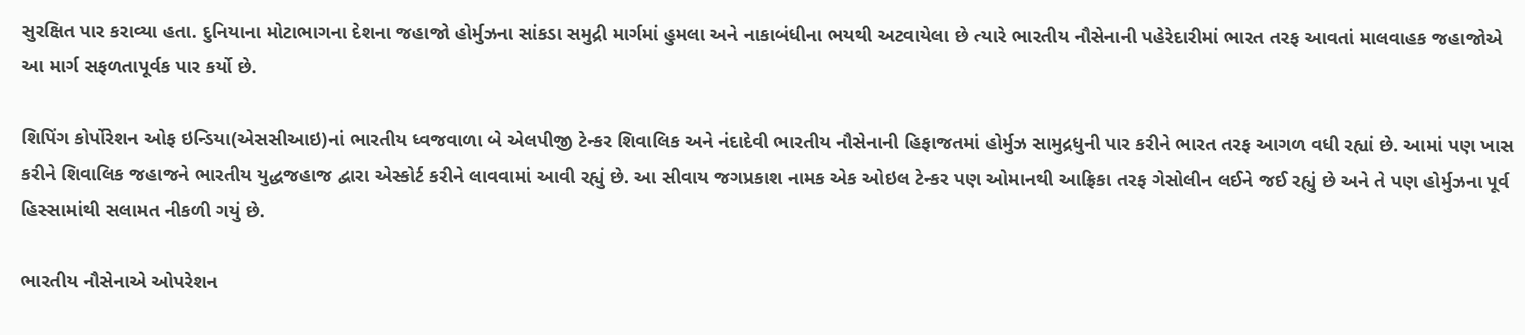સુરક્ષિત પાર કરાવ્યા હતા. દુનિયાના મોટાભાગના દેશના જહાજો હોર્મુઝના સાંકડા સમુદ્રી માર્ગમાં હુમલા અને નાકાબંધીના ભયથી અટવાયેલા છે ત્યારે ભારતીય નૌસેનાની પહેરેદારીમાં ભારત તરફ આવતાં માલવાહક જહાજોએ આ માર્ગ સફળતાપૂર્વક પાર કર્યો છે.

શિપિંગ કોર્પોરેશન ઓફ ઇન્ડિયા(એસસીઆઇ)નાં ભારતીય ધ્વજવાળા બે એલપીજી ટેન્કર શિવાલિક અને નંદાદેવી ભારતીય નૌસેનાની હિફાજતમાં હોર્મુઝ સામુદ્રધુની પાર કરીને ભારત તરફ આગળ વધી રહ્યાં છે. આમાં પણ ખાસ કરીને શિવાલિક જહાજને ભારતીય યુદ્ધજહાજ દ્વારા એસ્કોર્ટ કરીને લાવવામાં આવી રહ્યું છે. આ સીવાય જગપ્રકાશ નામક એક ઓઇલ ટેન્કર પણ ઓમાનથી આફ્રિકા તરફ ગેસોલીન લઈને જઈ રહ્યું છે અને તે પણ હોર્મુઝના પૂર્વ હિસ્સામાંથી સલામત નીકળી ગયું છે.

ભારતીય નૌસેનાએ ઓપરેશન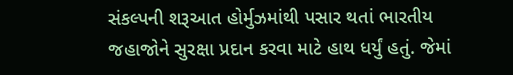સંકલ્પની શરૂઆત હોર્મુઝમાંથી પસાર થતાં ભારતીય જહાજોને સુરક્ષા પ્રદાન કરવા માટે હાથ ધર્યું હતું. જેમાં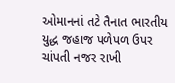ઓમાનનાં તટે તૈનાત ભારતીય યુદ્ધ જહાજ પળેપળ ઉપર ચાંપતી નજર રાખી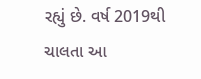રહ્યું છે. વર્ષ 2019થી ચાલતા આ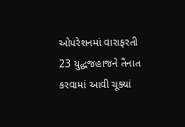ઓપરેશનમાં વારાફરતી 23 યુદ્ધજહાજને તૈનાત કરવામાં આવી ચૂક્યાં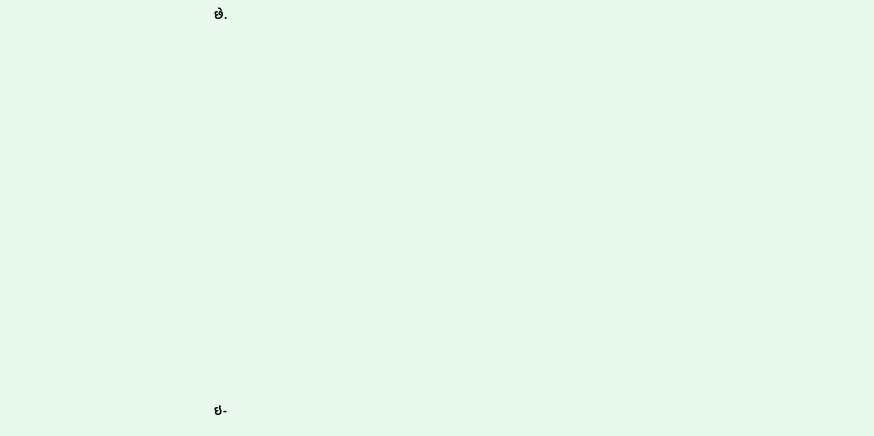છે.















ઇ-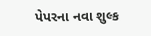પેપરના નવા શુલ્ક